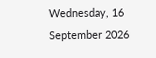Wednesday, 16 September 2026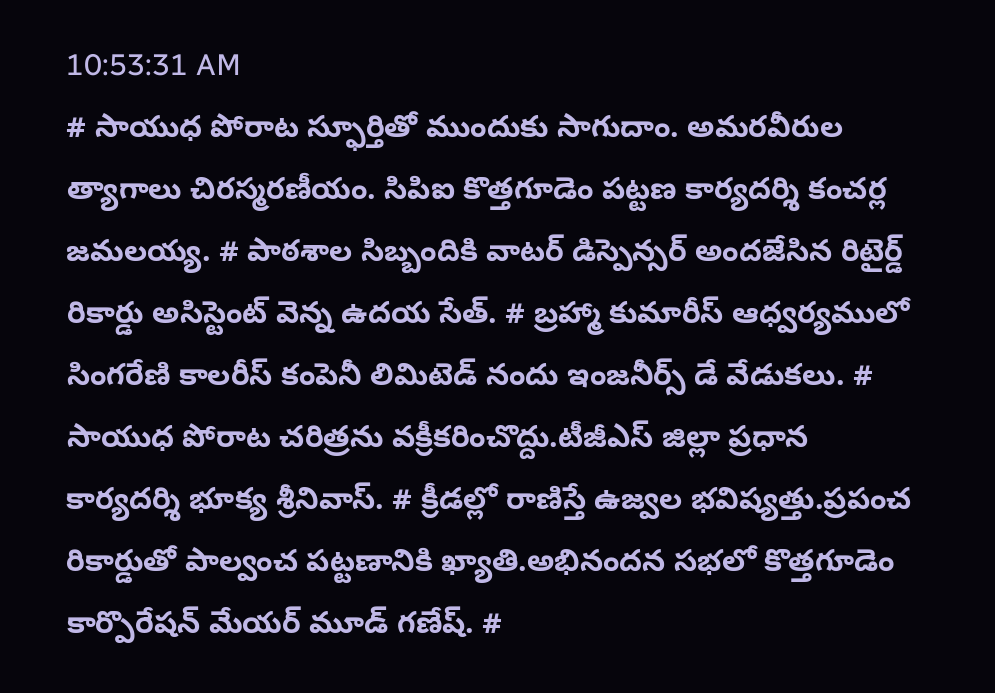10:53:31 AM
# సాయుధ పోరాట స్ఫూర్తితో ముందుకు సాగుదాం. అమరవీరుల త్యాగాలు చిరస్మరణీయం. సిపిఐ కొత్తగూడెం పట్టణ కార్యదర్శి కంచర్ల జమలయ్య. # పాఠశాల సిబ్బందికి వాటర్ డిస్పెన్సర్ అందజేసిన రిటైర్డ్ రికార్డు అసిస్టెంట్ వెన్న ఉదయ సేత్. # బ్రహ్మా కుమారీస్ ఆధ్వర్యములో సింగరేణి కాలరీస్ కంపెనీ లిమిటెడ్ నందు ఇంజనీర్స్ డే వేడుకలు. # సాయుధ పోరాట చరిత్రను వక్రీకరించొద్దు.టీజీఎస్ జిల్లా ప్రధాన కార్యదర్శి భూక్య శ్రీనివాస్. # క్రీడల్లో రాణిస్తే ఉజ్వల భవిష్యత్తు.ప్రపంచ రికార్డుతో పాల్వంచ పట్టణానికి ఖ్యాతి.అభినందన సభలో కొత్తగూడెం కార్పొరేషన్ మేయర్ మూడ్ గణేష్. #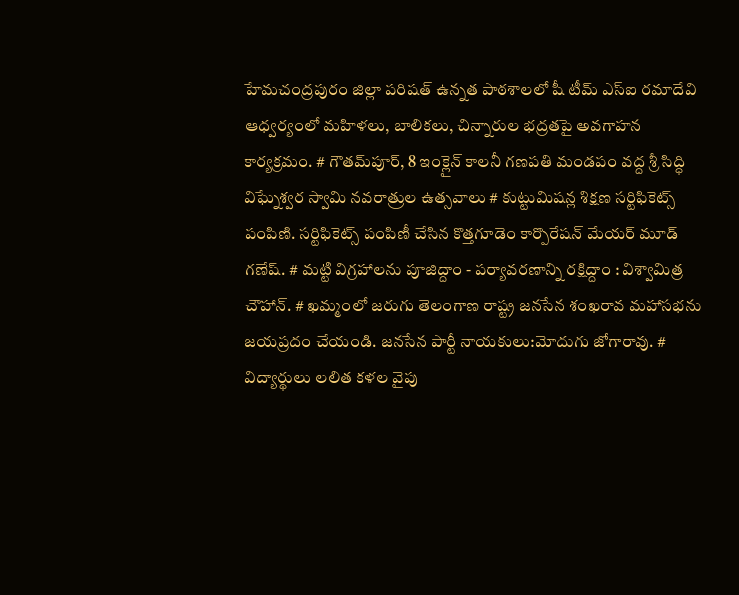హేమచంద్రపురం జిల్లా పరిషత్ ఉన్నత పాఠశాలలో షీ టీమ్‌ ఎస్‌ఐ రమాదేవి ఆధ్వర్యంలో మహిళలు, బాలికలు, చిన్నారుల భద్రతపై అవగాహన కార్యక్రమం. # గౌతమ్‌పూర్, 8 ఇంక్లైన్ కాలనీ గణపతి మండపం వద్ద శ్రీ సిద్ధి విఘ్నేశ్వర స్వామి నవరాత్రుల ఉత్సవాలు # కుట్టుమిషన్ల శిక్షణ సర్టిఫికెట్స్ పంపిణి. సర్టిఫికెట్స్ పంపిణీ చేసిన కొత్తగూడెం కార్పొరేషన్ మేయర్ మూడ్ గణేష్. # మట్టి విగ్రహాలను పూజిద్దాం - పర్యావరణాన్ని రక్షిద్దాం : విశ్వామిత్ర చౌహాన్. # ఖమ్మంలో జరుగు తెలంగాణ రాష్ట్ర జనసేన శంఖరావ మహాసభను జయప్రదం చేయండి. జనసేన పార్టీ నాయకులు:మోదుగు జోగారావు. # విద్యార్థులు లలిత కళల వైపు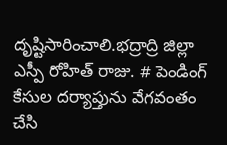దృష్టిసారించాలి.భద్రాద్రి జిల్లా ఎస్పీ రోహిత్ రాజు. # పెండింగ్ కేసుల దర్యాప్తును వేగవంతం చేసి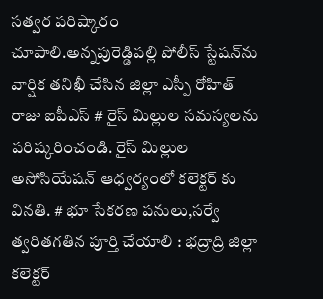సత్వర పరిష్కారం చూపాలి.అన్నపురెడ్డిపల్లి పోలీస్ స్టేషన్‌ను వార్షిక తనిఖీ చేసిన జిల్లా ఎస్పీ రోహిత్ రాజు ఐపీఎస్ # రైస్ మిల్లుల సమస్యలను పరిష్కరించండి. రైస్ మిల్లుల అసోసియేషన్ ఆధ్వర్యంలో కలెక్టర్ కు వినతి. # భూ సేకరణ పనులు,సర్వే త్వరితగతిన పూర్తి చేయాలి : భద్రాద్రి జిల్లా కలెక్టర్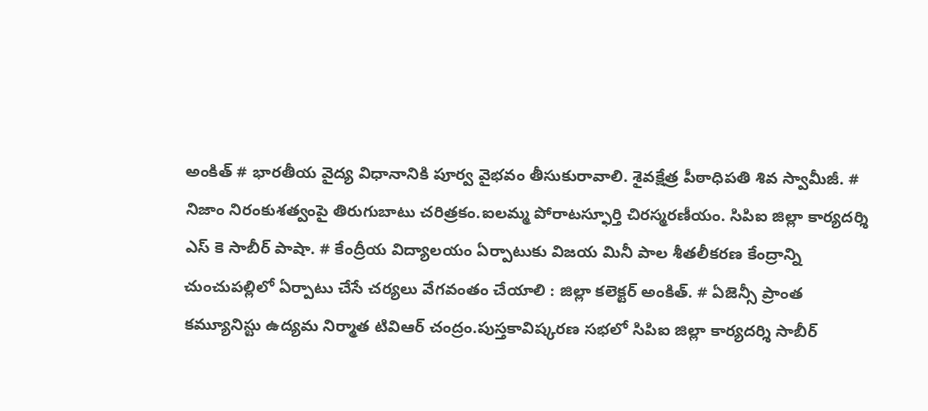అంకిత్ # భారతీయ వైద్య విధానానికి పూర్వ వైభవం తీసుకురావాలి. శైవక్షేత్ర పీఠాధిపతి శివ స్వామీజీ. # నిజాం నిరంకుశత్వంపై తిరుగుబాటు చరిత్రకం.ఐలమ్మ పోరాటస్ఫూర్తి చిరస్మరణీయం. సిపిఐ జిల్లా కార్యదర్శి ఎస్ కె సాబీర్ పాషా. # కేంద్రీయ విద్యాలయం ఏర్పాటుకు విజయ మినీ పాల శీతలీకరణ కేంద్రాన్ని చుంచుపల్లిలో ఏర్పాటు చేసే చర్యలు వేగవంతం చేయాలి : జిల్లా కలెక్టర్ అంకిత్. # ఏజెన్సీ ప్రాంత కమ్యూనిస్టు ఉద్యమ నిర్మాత టివిఆర్ చంద్రం.పుస్తకావిష్కరణ సభలో సిపిఐ జిల్లా కార్యదర్శి సాబీర్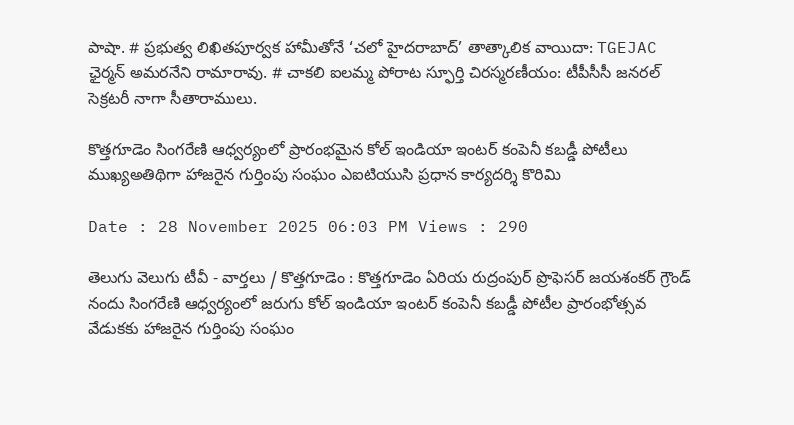పాషా. # ప్రభుత్వ లిఖితపూర్వక హామీతోనే ‘చలో హైదరాబాద్’ తాత్కాలిక వాయిదా: TGEJAC ఛైర్మన్ అమరనేని రామారావు. # చాకలి ఐలమ్మ పోరాట స్ఫూర్తి చిరస్మరణీయం: టీపీసీసీ జనరల్ సెక్రటరీ నాగా సీతారాములు.

కొత్తగూడెం సింగరేణి ఆధ్వర్యంలో ప్రారంభమైన కోల్ ఇండియా ఇంటర్ కంపెనీ కబడ్డీ పోటీలు ముఖ్యఅతిథిగా హాజరైన గుర్తింపు సంఘం ఎఐటియుసి ప్రధాన కార్యదర్శి కొరిమి

Date : 28 November 2025 06:03 PM Views : 290

తెలుగు వెలుగు టీవీ - వార్తలు / కొత్తగూడెం : కొత్తగూడెం ఏరియ రుద్రంపుర్ ప్రొఫెసర్ జయశంకర్ గ్రౌండ్ నందు సింగరేణి ఆధ్వర్యంలో జరుగు కోల్ ఇండియా ఇంటర్ కంపెనీ కబడ్డీ పోటీల ప్రారంభోత్సవ వేడుకకు హాజరైన గుర్తింపు సంఘం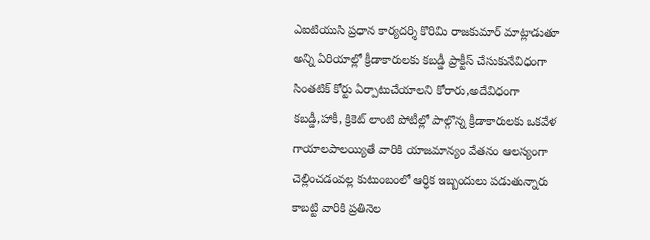ఎఐటియుసి ప్రధాన కార్యదర్శి కొరిమి రాజకుమార్ మాట్లాడుతూ అన్ని ఏరియాల్లో క్రీడాకారులకు కబడ్డీ ప్రాక్టీస్ చేసుకునేవిధంగా సింతటిక్ కోర్టు ఏర్పాటుచేయాలని కోరారు,అదేవిధంగా కబడ్డీ,హాకీ, క్రికెట్ లాంటి పోటీల్లో పాల్గొన్న క్రీడాకారులకు ఒకవేళ గాయాలపాలయ్యితే వారికి యాజమాన్యం వేతనం ఆలస్యంగా చెల్లించడంవల్ల కుటుంబంలో ఆర్ధిక ఇబ్బందులు పడుతున్నారు కాబట్టి వారికి ప్రతినెల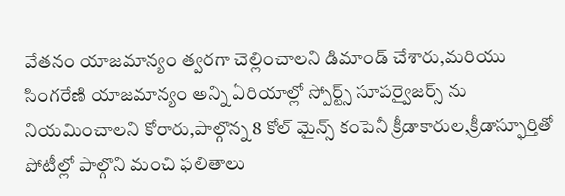వేతనం యాజమాన్యం త్వరగా చెల్లించాలని డిమాండ్ చేశారు,మరియు సింగరేణి యాజమాన్యం అన్ని ఏరియాల్లో స్పోర్ట్స్ సూపర్వైజర్స్ ను నియమించాలని కోరారు,పాల్గొన్న 8 కోల్ మైన్స్ కంపెనీ క్రీడాకారుల,క్రీడాస్ఫూర్తితో పోటీల్లో పాల్గొని మంచి ఫలితాలు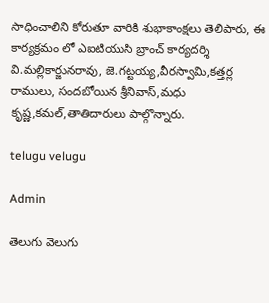సాధించాలిని కోరుతూ వారికి శుభాకాంక్షలు తెలిపారు, ఈ కార్యక్రమం లో ఎఐటియుసి బ్రాంచ్ కార్యదర్శి వి.మల్లికార్జునరావు, జె.గట్టయ్య,వీరస్వామి,కత్తర్ల రాములు, సందబోయిన శ్రీనివాస్,మధు కృష్ణ,కమల్,తాతిదారులు పాల్గొన్నారు.

telugu velugu

Admin

తెలుగు వెలుగు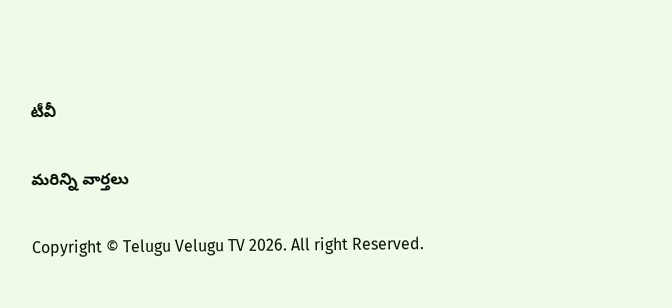టీవీ

మరిన్ని వార్తలు

Copyright © Telugu Velugu TV 2026. All right Reserved.